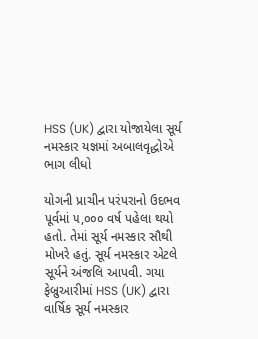HSS (UK) દ્વારા યોજાયેલા સૂર્ય નમસ્કાર યજ્ઞમાં અબાલવૃદ્ધોએ ભાગ લીધો

યોગની પ્રાચીન પરંપરાનો ઉદભવ પૂર્વમાં ૫,૦૦૦ વર્ષ પહેલા થયો હતો. તેમાં સૂર્ય નમસ્કાર સૌથી મોખરે હતું. સૂર્ય નમસ્કાર એટલે સૂર્યને અંજલિ આપવી. ગયા ફેબ્રુઆરીમાં HSS (UK) દ્વારા વાર્ષિક સૂર્ય નમસ્કાર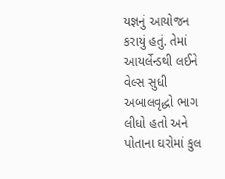યજ્ઞનું આયોજન કરાયું હતું. તેમાં આયર્લેન્ડથી લઈને વેલ્સ સુધી અબાલવૃદ્ધો ભાગ લીધો હતો અને પોતાના ઘરોમાં કુલ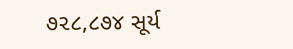૭૨૮,૮૭૪ સૂર્ય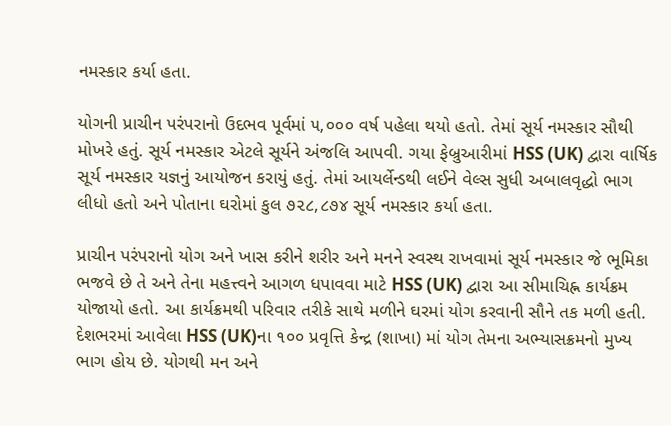નમસ્કાર કર્યા હતા.

યોગની પ્રાચીન પરંપરાનો ઉદભવ પૂર્વમાં ૫,૦૦૦ વર્ષ પહેલા થયો હતો. તેમાં સૂર્ય નમસ્કાર સૌથી મોખરે હતું. સૂર્ય નમસ્કાર એટલે સૂર્યને અંજલિ આપવી. ગયા ફેબ્રુઆરીમાં HSS (UK) દ્વારા વાર્ષિક સૂર્ય નમસ્કાર યજ્ઞનું આયોજન કરાયું હતું. તેમાં આયર્લેન્ડથી લઈને વેલ્સ સુધી અબાલવૃદ્ધો ભાગ લીધો હતો અને પોતાના ઘરોમાં કુલ ૭૨૮,૮૭૪ સૂર્ય નમસ્કાર કર્યા હતા.

પ્રાચીન પરંપરાનો યોગ અને ખાસ કરીને શરીર અને મનને સ્વસ્થ રાખવામાં સૂર્ય નમસ્કાર જે ભૂમિકા ભજવે છે તે અને તેના મહત્ત્વને આગળ ધપાવવા માટે HSS (UK) દ્વારા આ સીમાચિહ્ન કાર્યક્રમ યોજાયો હતો. આ કાર્યક્રમથી પરિવાર તરીકે સાથે મળીને ઘરમાં યોગ કરવાની સૌને તક મળી હતી. દેશભરમાં આવેલા HSS (UK)ના ૧૦૦ પ્રવૃત્તિ કેન્દ્ર (શાખા) માં યોગ તેમના અભ્યાસક્રમનો મુખ્ય ભાગ હોય છે. યોગથી મન અને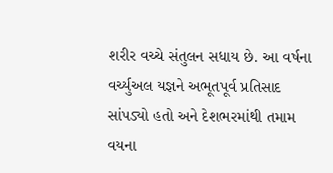શરીર વચ્ચે સંતુલન સધાય છે. આ વર્ષના વર્ચ્યુઅલ યજ્ઞને અભૂતપૂર્વ પ્રતિસાદ સાંપડ્યો હતો અને દેશભરમાંથી તમામ વયના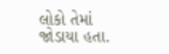લોકો તેમાં જોડાયા હતા.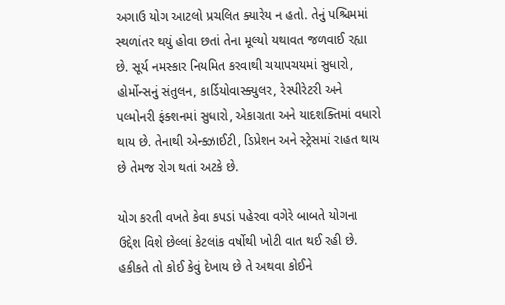અગાઉ યોગ આટલો પ્રચલિત ક્યારેય ન હતો. તેનું પશ્ચિમમાં સ્થળાંતર થયું હોવા છતાં તેના મૂલ્યો યથાવત જળવાઈ રહ્યા છે. સૂર્ય નમસ્કાર નિયમિત કરવાથી ચયાપચયમાં સુધારો, હોર્મોન્સનું સંતુલન, કાર્ડિયોવાસ્ક્યુલર, રેસ્પીરેટરી અને પલ્મોનરી ફંક્શનમાં સુધારો, એકાગ્રતા અને યાદશક્તિમાં વધારો થાય છે. તેનાથી એન્ક્ઝાઈટી, ડિપ્રેશન અને સ્ટ્રેસમાં રાહત થાય છે તેમજ રોગ થતાં અટકે છે.

યોગ કરતી વખતે કેવા કપડાં પહેરવા વગેરે બાબતે યોગના ઉદ્દેશ વિશે છેલ્લાં કેટલાંક વર્ષોથી ખોટી વાત થઈ રહી છે. હકીકતે તો કોઈ કેવું દેખાય છે તે અથવા કોઈને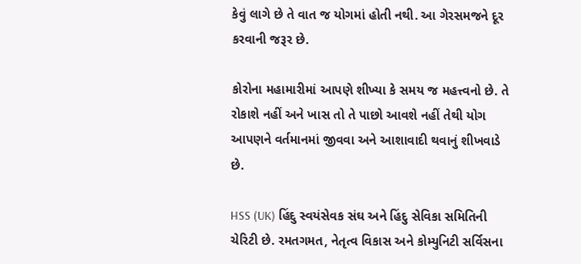કેવું લાગે છે તે વાત જ યોગમાં હોતી નથી. આ ગેરસમજને દૂર કરવાની જરૂર છે.

કોરોના મહામારીમાં આપણે શીખ્યા કે સમય જ મહત્ત્વનો છે. તે રોકાશે નહીં અને ખાસ તો તે પાછો આવશે નહીં તેથી યોગ આપણને વર્તમાનમાં જીવવા અને આશાવાદી થવાનું શીખવાડે છે.

HSS (UK) હિંદુ સ્વયંસેવક સંઘ અને હિંદુ સેવિકા સમિતિની ચેરિટી છે. રમતગમત, નેતૃત્વ વિકાસ અને કોમ્યુનિટી સર્વિસના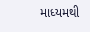માધ્યમથી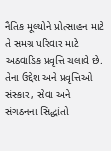નૈતિક મૂલ્યોને પ્રોત્સાહન માટે તે સમગ્ર પરિવાર માટે અઠવાડિક પ્રવૃત્તિ ચલાવે છે. તેના ઉદ્દેશ અને પ્રવૃત્તિઓ સંસ્કાર, સેવા અને સંગઠનના સિદ્ધાંતો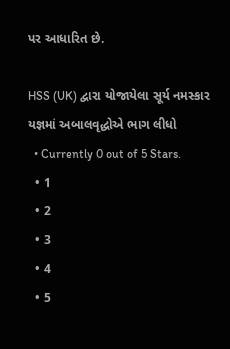પર આધારિત છે.

HSS (UK) દ્વારા યોજાયેલા સૂર્ય નમસ્કાર યજ્ઞમાં અબાલવૃદ્ધોએ ભાગ લીધો
  • Currently 0 out of 5 Stars.
  • 1
  • 2
  • 3
  • 4
  • 5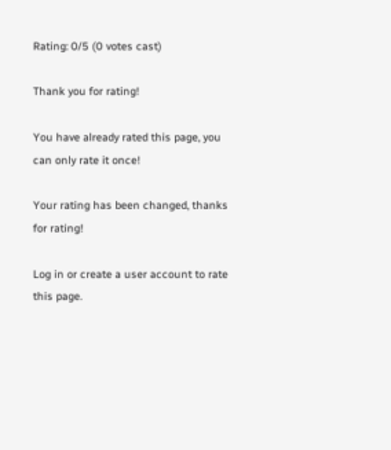Rating: 0/5 (0 votes cast)

Thank you for rating!

You have already rated this page, you can only rate it once!

Your rating has been changed, thanks for rating!

Log in or create a user account to rate this page.